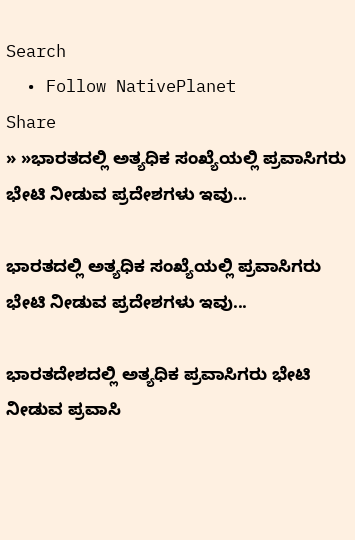Search
  • Follow NativePlanet
Share
» »ಭಾರತದಲ್ಲಿ ಅತ್ಯಧಿಕ ಸಂಖ್ಯೆಯಲ್ಲಿ ಪ್ರವಾಸಿಗರು ಭೇಟಿ ನೀಡುವ ಪ್ರದೇಶಗಳು ಇವು...

ಭಾರತದಲ್ಲಿ ಅತ್ಯಧಿಕ ಸಂಖ್ಯೆಯಲ್ಲಿ ಪ್ರವಾಸಿಗರು ಭೇಟಿ ನೀಡುವ ಪ್ರದೇಶಗಳು ಇವು...

ಭಾರತದೇಶದಲ್ಲಿ ಅತ್ಯಧಿಕ ಪ್ರವಾಸಿಗರು ಭೇಟಿ ನೀಡುವ ಪ್ರವಾಸಿ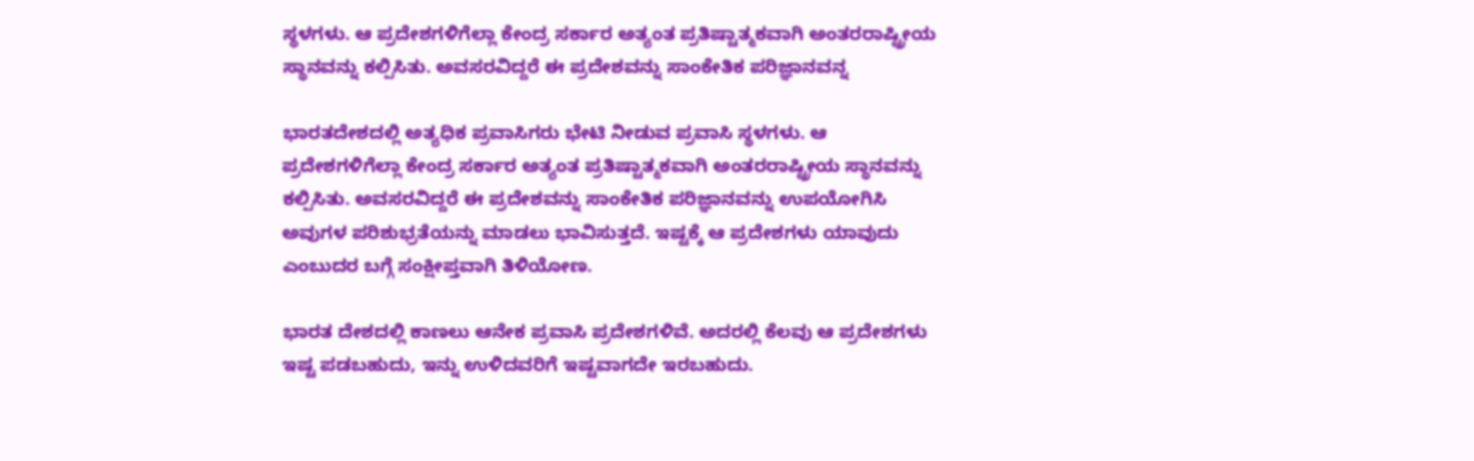ಸ್ಥಳಗಳು. ಆ ಪ್ರದೇಶಗಳಿಗೆಲ್ಲಾ ಕೇಂದ್ರ ಸರ್ಕಾರ ಅತ್ಯಂತ ಪ್ರತಿಷ್ಟಾತ್ಮಕವಾಗಿ ಅಂತರರಾಷ್ಟ್ರೀಯ ಸ್ಥಾನವನ್ನು ಕಲ್ಪಿಸಿತು. ಅವಸರವಿದ್ದರೆ ಈ ಪ್ರದೇಶವನ್ನು ಸಾಂಕೇತಿಕ ಪರಿಜ್ಞಾನವನ್ನ

ಭಾರತದೇಶದಲ್ಲಿ ಅತ್ಯಧಿಕ ಪ್ರವಾಸಿಗರು ಭೇಟಿ ನೀಡುವ ಪ್ರವಾಸಿ ಸ್ಥಳಗಳು. ಆ ಪ್ರದೇಶಗಳಿಗೆಲ್ಲಾ ಕೇಂದ್ರ ಸರ್ಕಾರ ಅತ್ಯಂತ ಪ್ರತಿಷ್ಟಾತ್ಮಕವಾಗಿ ಅಂತರರಾಷ್ಟ್ರೀಯ ಸ್ಥಾನವನ್ನು ಕಲ್ಪಿಸಿತು. ಅವಸರವಿದ್ದರೆ ಈ ಪ್ರದೇಶವನ್ನು ಸಾಂಕೇತಿಕ ಪರಿಜ್ಞಾನವನ್ನು ಉಪಯೋಗಿಸಿ ಅವುಗಳ ಪರಿಶುಭ್ರತೆಯನ್ನು ಮಾಡಲು ಭಾವಿಸುತ್ತದೆ. ಇಷ್ಟಕ್ಕೆ ಆ ಪ್ರದೇಶಗಳು ಯಾವುದು ಎಂಬುದರ ಬಗ್ಗೆ ಸಂಕ್ಷೀಪ್ತವಾಗಿ ತಿಳಿಯೋಣ.

ಭಾರತ ದೇಶದಲ್ಲಿ ಕಾಣಲು ಆನೇಕ ಪ್ರವಾಸಿ ಪ್ರದೇಶಗಳಿವೆ. ಅದರಲ್ಲಿ ಕೆಲವು ಆ ಪ್ರದೇಶಗಳು ಇಷ್ಟ ಪಡಬಹುದು, ಇನ್ನು ಉಳಿದವರಿಗೆ ಇಷ್ಟವಾಗದೇ ಇರಬಹುದು.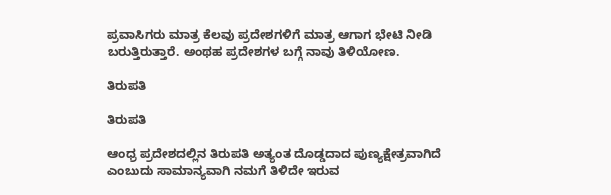ಪ್ರವಾಸಿಗರು ಮಾತ್ರ ಕೆಲವು ಪ್ರದೇಶಗಳಿಗೆ ಮಾತ್ರ ಆಗಾಗ ಭೇಟಿ ನೀಡಿ ಬರುತ್ತಿರುತ್ತಾರೆ. ಅಂಥಹ ಪ್ರದೇಶಗಳ ಬಗ್ಗೆ ನಾವು ತಿಳಿಯೋಣ.

ತಿರುಪತಿ

ತಿರುಪತಿ

ಆಂಧ್ರ ಪ್ರದೇಶದಲ್ಲಿನ ತಿರುಪತಿ ಅತ್ಯಂತ ದೊಡ್ಡದಾದ ಪುಣ್ಯಕ್ಷೇತ್ರವಾಗಿದೆ ಎಂಬುದು ಸಾಮಾನ್ಯವಾಗಿ ನಮಗೆ ತಿಳಿದೇ ಇರುವ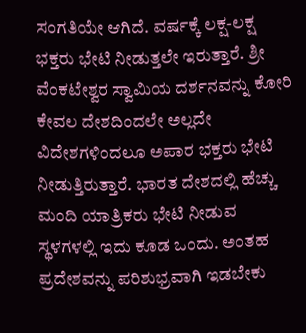ಸಂಗತಿಯೇ ಆಗಿದೆ. ವರ್ಷಕ್ಕೆ ಲಕ್ಷ-ಲಕ್ಷ ಭಕ್ತರು ಭೇಟಿ ನೀಡುತ್ತಲೇ ಇರುತ್ತಾರೆ. ಶ್ರೀ ವೆಂಕಟೇಶ್ವರ ಸ್ವಾಮಿಯ ದರ್ಶನವನ್ನು ಕೋರಿ ಕೇವಲ ದೇಶದಿಂದಲೇ ಅಲ್ಲದೇ ವಿದೇಶಗಳಿಂದಲೂ ಅಪಾರ ಭಕ್ತರು ಭೇಟಿ ನೀಡುತ್ತಿರುತ್ತಾರೆ. ಭಾರತ ದೇಶದಲ್ಲಿ ಹೆಚ್ಚು ಮಂದಿ ಯಾತ್ರಿಕರು ಭೇಟಿ ನೀಡುವ ಸ್ಥಳಗಳಲ್ಲಿ ಇದು ಕೂಡ ಒಂದು. ಅಂತಹ ಪ್ರದೇಶವನ್ನು ಪರಿಶುಭ್ರವಾಗಿ ಇಡಬೇಕು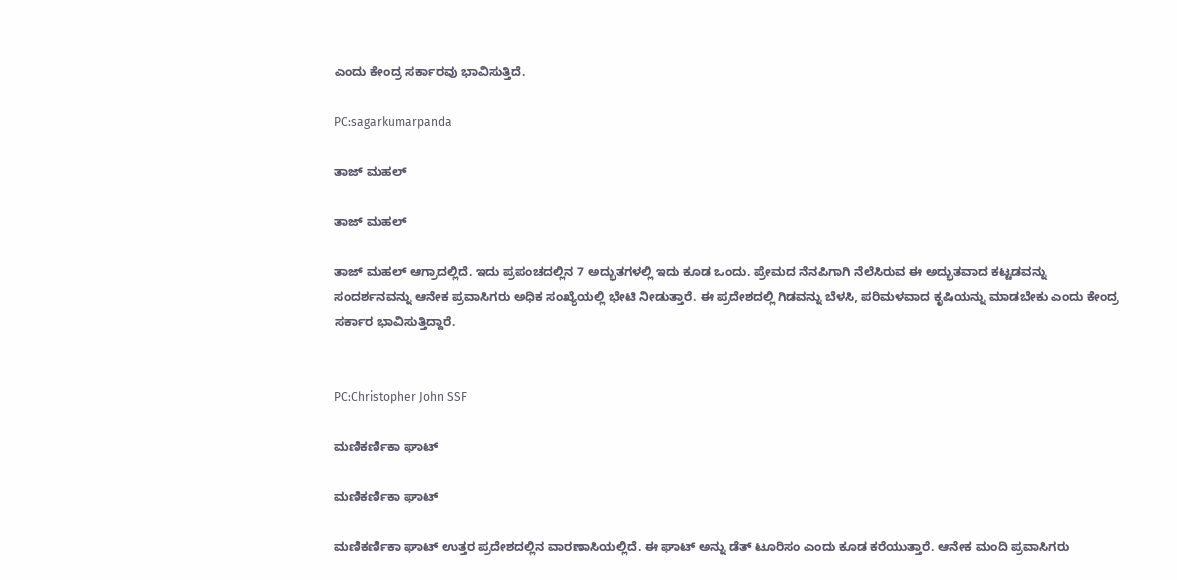ಎಂದು ಕೇಂದ್ರ ಸರ್ಕಾರವು ಭಾವಿಸುತ್ತಿದೆ.

PC:sagarkumarpanda

ತಾಜ್ ಮಹಲ್

ತಾಜ್ ಮಹಲ್

ತಾಜ್ ಮಹಲ್ ಆಗ್ರಾದಲ್ಲಿದೆ. ಇದು ಪ್ರಪಂಚದಲ್ಲಿನ 7 ಅದ್ಭುತಗಳಲ್ಲಿ ಇದು ಕೂಡ ಒಂದು. ಪ್ರೇಮದ ನೆನಪಿಗಾಗಿ ನೆಲೆಸಿರುವ ಈ ಅದ್ಭುತವಾದ ಕಟ್ಟಡವನ್ನು ಸಂದರ್ಶನವನ್ನು ಆನೇಕ ಪ್ರವಾಸಿಗರು ಅಧಿಕ ಸಂಖ್ಯೆಯಲ್ಲಿ ಭೇಟಿ ನೀಡುತ್ತಾರೆ. ಈ ಪ್ರದೇಶದಲ್ಲಿ ಗಿಡವನ್ನು ಬೆಳಸಿ, ಪರಿಮಳವಾದ ಕೃಷಿಯನ್ನು ಮಾಡಬೇಕು ಎಂದು ಕೇಂದ್ರ ಸರ್ಕಾರ ಭಾವಿಸುತ್ತಿದ್ದಾರೆ.


PC:Christopher John SSF

ಮಣಿಕರ್ಣಿಕಾ ಘಾಟ್

ಮಣಿಕರ್ಣಿಕಾ ಘಾಟ್

ಮಣಿಕರ್ಣಿಕಾ ಘಾಟ್ ಉತ್ತರ ಪ್ರದೇಶದಲ್ಲಿನ ವಾರಣಾಸಿಯಲ್ಲಿದೆ. ಈ ಘಾಟ್ ಅನ್ನು ಡೆತ್ ಟೂರಿಸಂ ಎಂದು ಕೂಡ ಕರೆಯುತ್ತಾರೆ. ಆನೇಕ ಮಂದಿ ಪ್ರವಾಸಿಗರು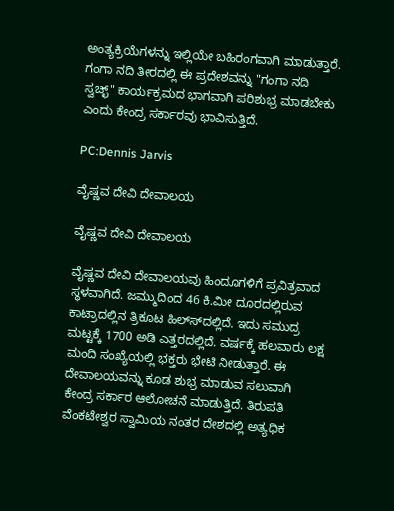ಅಂತ್ಯಕ್ರಿಯೆಗಳನ್ನು ಇಲ್ಲಿಯೇ ಬಹಿರಂಗವಾಗಿ ಮಾಡುತ್ತಾರೆ. ಗಂಗಾ ನದಿ ತೀರದಲ್ಲಿ ಈ ಪ್ರದೇಶವನ್ನು "ಗಂಗಾ ನದಿ ಸ್ವಚ್ಛ್" ಕಾರ್ಯಕ್ರಮದ ಭಾಗವಾಗಿ ಪರಿಶುಭ್ರ ಮಾಡಬೇಕು ಎಂದು ಕೇಂದ್ರ ಸರ್ಕಾರವು ಭಾವಿಸುತ್ತಿದೆ.

PC:Dennis Jarvis

ವೈಷ್ಣವ ದೇವಿ ದೇವಾಲಯ

ವೈಷ್ಣವ ದೇವಿ ದೇವಾಲಯ

ವೈಷ್ಣವ ದೇವಿ ದೇವಾಲಯವು ಹಿಂದೂಗಳಿಗೆ ಪ್ರವಿತ್ರವಾದ ಸ್ಥಳವಾಗಿದೆ. ಜಮ್ಮುದಿಂದ 46 ಕಿ.ಮೀ ದೂರದಲ್ಲಿರುವ ಕಾಟ್ರಾದಲ್ಲಿನ ತ್ರಿಕೂಟ ಹಿಲ್ಸ್‍ದಲ್ಲಿದೆ. ಇದು ಸಮುದ್ರ ಮಟ್ಟಕ್ಕೆ 1700 ಅಡಿ ಎತ್ತರದಲ್ಲಿದೆ. ವರ್ಷಕ್ಕೆ ಹಲವಾರು ಲಕ್ಷ ಮಂದಿ ಸಂಖ್ಯೆಯಲ್ಲಿ ಭಕ್ತರು ಭೇಟಿ ನೀಡುತ್ತಾರೆ. ಈ ದೇವಾಲಯವನ್ನು ಕೂಡ ಶುಭ್ರ ಮಾಡುವ ಸಲುವಾಗಿ ಕೇಂದ್ರ ಸರ್ಕಾರ ಆಲೋಚನೆ ಮಾಡುತ್ತಿದೆ. ತಿರುಪತಿ ವೆಂಕಟೇಶ್ವರ ಸ್ವಾಮಿಯ ನಂತರ ದೇಶದಲ್ಲಿ ಅತ್ಯಧಿಕ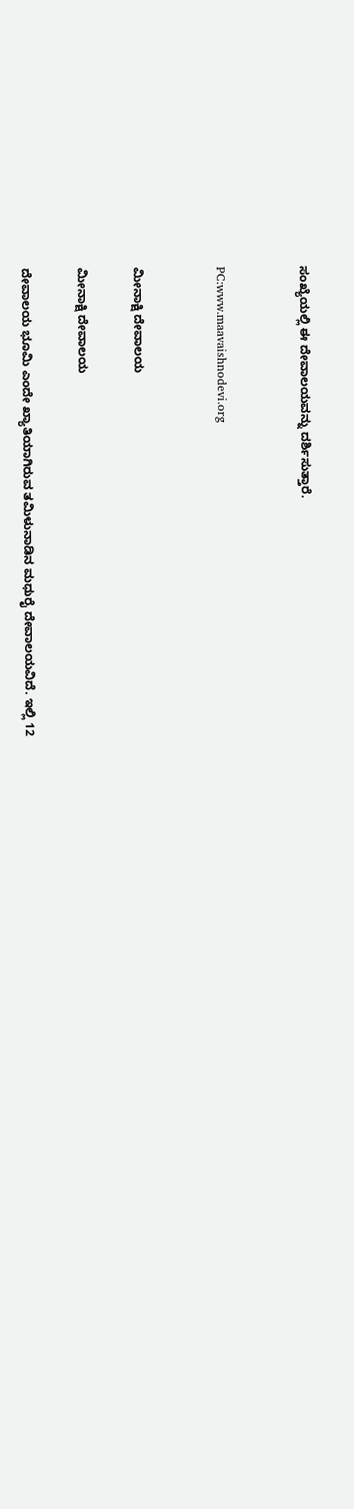ಸಂಖ್ಯೆಯಲ್ಲಿ ಈ ದೇವಾಲಯವನ್ನು ದರ್ಶಿಸುತ್ತಾರೆ.


PC:www.maavaishnodevi.org


ಮೀನಾಕ್ಷಿ ದೇವಾಲಯ

ಮೀನಾಕ್ಷಿ ದೇವಾಲಯ

ದೇವಾಲಯ ಭೂಮಿ ಎಂದೇ ಖ್ಯಾತಿಯಾಗಿರುವ ತಮಿಳುನಾಡಿನ ಮಧುರೈ ದೇವಾಲಯವಿದೆ. ಇಲ್ಲಿ 12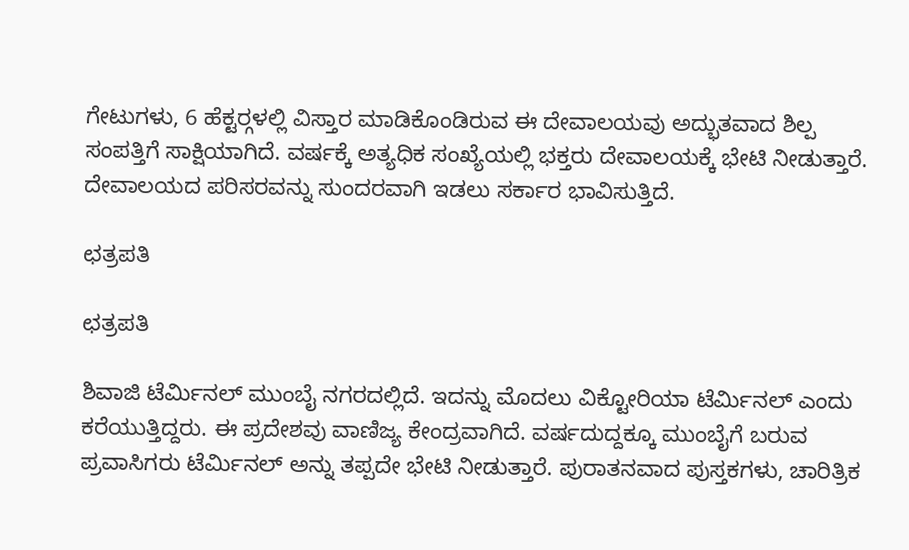ಗೇಟುಗಳು, 6 ಹೆಕ್ಟರ್‍ಗಳಲ್ಲಿ ವಿಸ್ತಾರ ಮಾಡಿಕೊಂಡಿರುವ ಈ ದೇವಾಲಯವು ಅದ್ಭುತವಾದ ಶಿಲ್ಪ ಸಂಪತ್ತಿಗೆ ಸಾಕ್ಷಿಯಾಗಿದೆ. ವರ್ಷಕ್ಕೆ ಅತ್ಯಧಿಕ ಸಂಖ್ಯೆಯಲ್ಲಿ ಭಕ್ತರು ದೇವಾಲಯಕ್ಕೆ ಭೇಟಿ ನೀಡುತ್ತಾರೆ. ದೇವಾಲಯದ ಪರಿಸರವನ್ನು ಸುಂದರವಾಗಿ ಇಡಲು ಸರ್ಕಾರ ಭಾವಿಸುತ್ತಿದೆ.

ಛತ್ರಪತಿ

ಛತ್ರಪತಿ

ಶಿವಾಜಿ ಟೆರ್ಮಿನಲ್ ಮುಂಬೈ ನಗರದಲ್ಲಿದೆ. ಇದನ್ನು ಮೊದಲು ವಿಕ್ಟೋರಿಯಾ ಟೆರ್ಮಿನಲ್ ಎಂದು ಕರೆಯುತ್ತಿದ್ದರು. ಈ ಪ್ರದೇಶವು ವಾಣಿಜ್ಯ ಕೇಂದ್ರವಾಗಿದೆ. ವರ್ಷದುದ್ದಕ್ಕೂ ಮುಂಬೈಗೆ ಬರುವ ಪ್ರವಾಸಿಗರು ಟೆರ್ಮಿನಲ್ ಅನ್ನು ತಪ್ಪದೇ ಭೇಟಿ ನೀಡುತ್ತಾರೆ. ಪುರಾತನವಾದ ಪುಸ್ತಕಗಳು, ಚಾರಿತ್ರಿಕ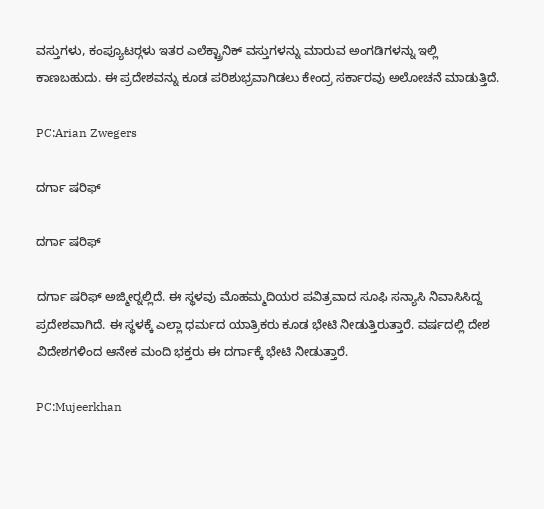ವಸ್ತುಗಳು, ಕಂಪ್ಯೂಟರ್‍ಗಳು ಇತರ ಎಲೆಕ್ಟ್ರಾನಿಕ್ ವಸ್ತುಗಳನ್ನು ಮಾರುವ ಅಂಗಡಿಗಳನ್ನು ಇಲ್ಲಿ ಕಾಣಬಹುದು. ಈ ಪ್ರದೇಶವನ್ನು ಕೂಡ ಪರಿಶುಭ್ರವಾಗಿಡಲು ಕೇಂದ್ರ ಸರ್ಕಾರವು ಅಲೋಚನೆ ಮಾಡುತ್ತಿದೆ.

PC:Arian Zwegers

ದರ್ಗಾ ಷರಿಫ್

ದರ್ಗಾ ಷರಿಫ್

ದರ್ಗಾ ಷರಿಫ್ ಅಜ್ಮೀರ್‍ನಲ್ಲಿದೆ. ಈ ಸ್ಥಳವು ಮೊಹಮ್ಮದಿಯರ ಪವಿತ್ರವಾದ ಸೂಫಿ ಸನ್ಯಾಸಿ ನಿವಾಸಿಸಿದ್ದ ಪ್ರದೇಶವಾಗಿದೆ. ಈ ಸ್ಥಳಕ್ಕೆ ಎಲ್ಲಾ ಧರ್ಮದ ಯಾತ್ರಿಕರು ಕೂಡ ಭೇಟಿ ನೀಡುತ್ತಿರುತ್ತಾರೆ. ವರ್ಷದಲ್ಲಿ ದೇಶ ವಿದೇಶಗಳಿಂದ ಆನೇಕ ಮಂದಿ ಭಕ್ತರು ಈ ದರ್ಗಾಕ್ಕೆ ಭೇಟಿ ನೀಡುತ್ತಾರೆ.

PC:Mujeerkhan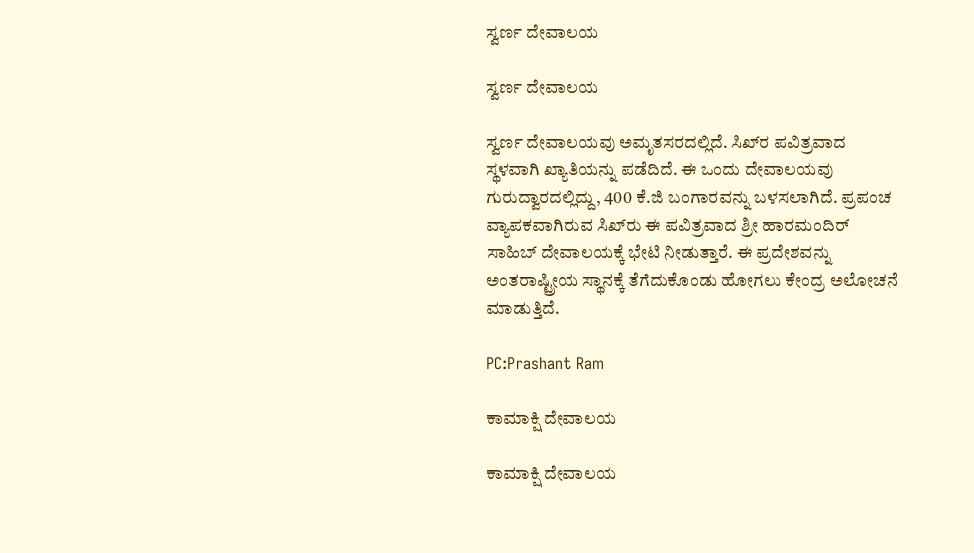ಸ್ವರ್ಣ ದೇವಾಲಯ

ಸ್ವರ್ಣ ದೇವಾಲಯ

ಸ್ವರ್ಣ ದೇವಾಲಯವು ಅಮೃತಸರದಲ್ಲಿದೆ. ಸಿಖ್‍ರ ಪವಿತ್ರವಾದ ಸ್ಥಳವಾಗಿ ಖ್ಯಾತಿಯನ್ನು ಪಡೆದಿದೆ. ಈ ಒಂದು ದೇವಾಲಯವು ಗುರುದ್ವಾರದಲ್ಲಿದ್ದು, 400 ಕೆ.ಜಿ ಬಂಗಾರವನ್ನು ಬಳಸಲಾಗಿದೆ. ಪ್ರಪಂಚ ವ್ಯಾಪಕವಾಗಿರುವ ಸಿಖ್‍ರು ಈ ಪವಿತ್ರವಾದ ಶ್ರೀ ಹಾರಮಂದಿರ್ ಸಾಹಿಬ್ ದೇವಾಲಯಕ್ಕೆ ಭೇಟಿ ನೀಡುತ್ತಾರೆ. ಈ ಪ್ರದೇಶವನ್ನು ಅಂತರಾಷ್ಟ್ರೀಯ ಸ್ಥಾನಕ್ಕೆ ತೆಗೆದುಕೊಂಡು ಹೋಗಲು ಕೇಂದ್ರ ಅಲೋಚನೆ ಮಾಡುತ್ತಿದೆ.

PC:Prashant Ram

ಕಾಮಾಕ್ಷಿ ದೇವಾಲಯ

ಕಾಮಾಕ್ಷಿ ದೇವಾಲಯ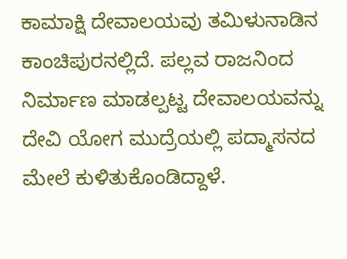ಕಾಮಾಕ್ಷಿ ದೇವಾಲಯವು ತಮಿಳುನಾಡಿನ ಕಾಂಚಿಪುರನಲ್ಲಿದೆ. ಪಲ್ಲವ ರಾಜನಿಂದ ನಿರ್ಮಾಣ ಮಾಡಲ್ಪಟ್ಟ ದೇವಾಲಯವನ್ನು ದೇವಿ ಯೋಗ ಮುದ್ರೆಯಲ್ಲಿ ಪದ್ಮಾಸನದ ಮೇಲೆ ಕುಳಿತುಕೊಂಡಿದ್ದಾಳೆ.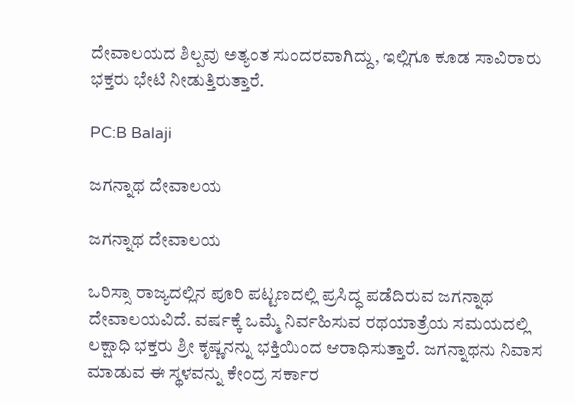ದೇವಾಲಯದ ಶಿಲ್ಪವು ಅತ್ಯಂತ ಸುಂದರವಾಗಿದ್ದು, ಇಲ್ಲಿಗೂ ಕೂಡ ಸಾವಿರಾರು ಭಕ್ತರು ಭೇಟಿ ನೀಡುತ್ತಿರುತ್ತಾರೆ.

PC:B Balaji

ಜಗನ್ನಾಥ ದೇವಾಲಯ

ಜಗನ್ನಾಥ ದೇವಾಲಯ

ಒರಿಸ್ಸಾ ರಾಜ್ಯದಲ್ಲಿನ ಪೂರಿ ಪಟ್ಟಣದಲ್ಲಿ ಪ್ರಸಿದ್ಧ ಪಡೆದಿರುವ ಜಗನ್ನಾಥ ದೇವಾಲಯವಿದೆ. ವರ್ಷಕ್ಕೆ ಒಮ್ಮೆ ನಿರ್ವಹಿಸುವ ರಥಯಾತ್ರೆಯ ಸಮಯದಲ್ಲಿ ಲಕ್ಷಾಧಿ ಭಕ್ತರು ಶ್ರೀ ಕೃಷ್ಣನನ್ನು ಭಕ್ತಿಯಿಂದ ಆರಾಧಿಸುತ್ತಾರೆ. ಜಗನ್ನಾಥನು ನಿವಾಸ ಮಾಡುವ ಈ ಸ್ಥಳವನ್ನು ಕೇಂದ್ರ ಸರ್ಕಾರ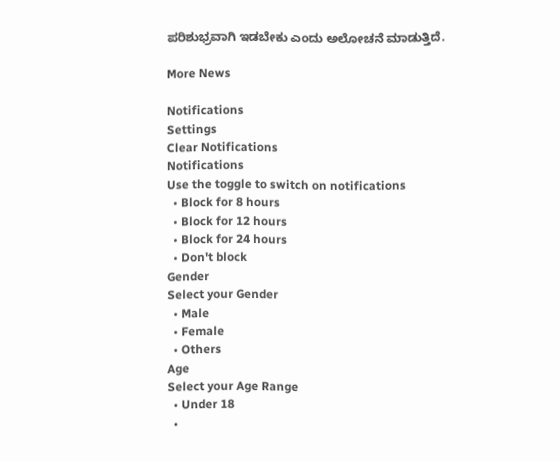ಪರಿಶುಭ್ರವಾಗಿ ಇಡಬೇಕು ಎಂದು ಅಲೋಚನೆ ಮಾಡುತ್ತಿದೆ.

More News

Notifications
Settings
Clear Notifications
Notifications
Use the toggle to switch on notifications
  • Block for 8 hours
  • Block for 12 hours
  • Block for 24 hours
  • Don't block
Gender
Select your Gender
  • Male
  • Female
  • Others
Age
Select your Age Range
  • Under 18
  •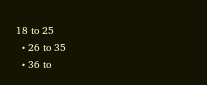18 to 25
  • 26 to 35
  • 36 to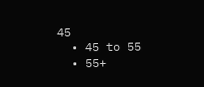45
  • 45 to 55
  • 55+